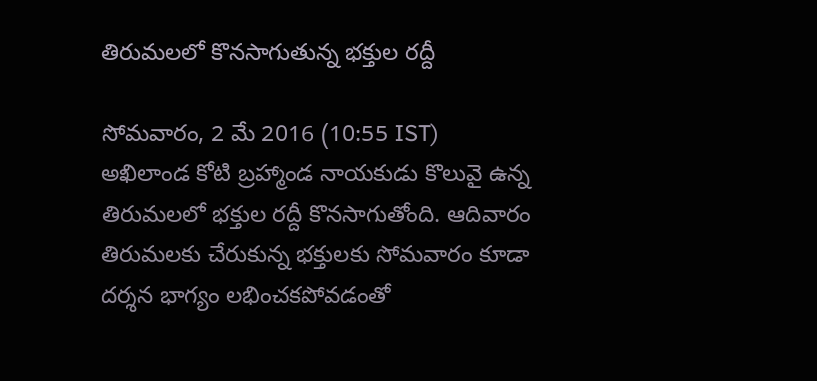తిరుమలలో కొనసాగుతున్న భక్తుల రద్దీ

సోమవారం, 2 మే 2016 (10:55 IST)
అఖిలాండ కోటి బ్రహ్మాండ నాయకుడు కొలువై ఉన్న తిరుమలలో భక్తుల రద్దీ కొనసాగుతోంది. ఆదివారం తిరుమలకు చేరుకున్న భక్తులకు సోమవారం కూడా దర్శన భాగ్యం లభించకపోవడంతో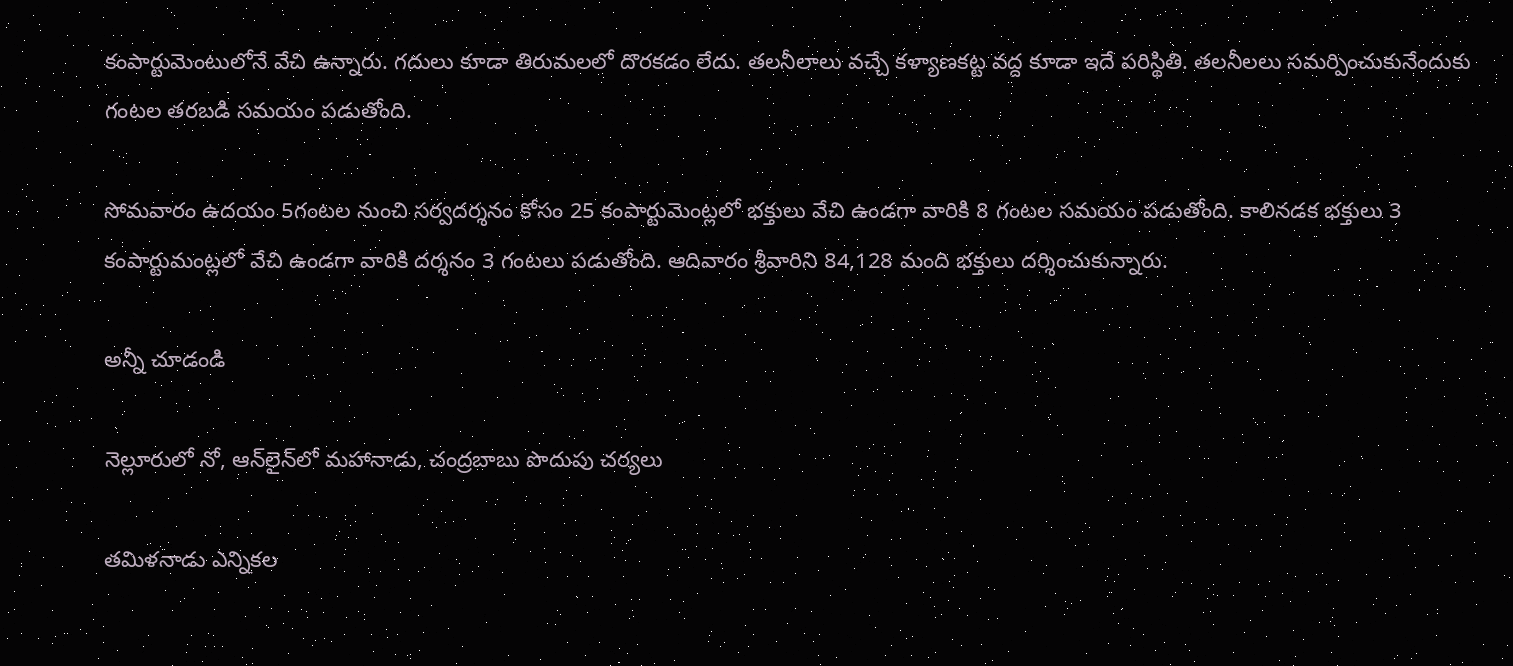కంపార్టుమెంటులోనే వేచి ఉన్నారు. గదులు కూడా తిరుమలలో దొరకడం లేదు. తలనీలాలు వచ్చే కళ్యాణకట్ట వద్ద కూడా ఇదే పరిస్థితి. తలనీలలు సమర్పించుకునేందుకు గంటల తరబడి సమయం పడుతోంది.

సోమవారం ఉదయం 5గంటల నుంచి సర్వదర్శనం కోసం 25 కంపార్టుమెంట్లలో భక్తులు వేచి ఉండగా వారికి 8 గంటల సమయం పడుతోంది. కాలినడక భక్తులు 3 కంపార్టుమంట్లలో వేచి ఉండగా వారికి దర్శనం 3 గంటలు పడుతోంది. ఆదివారం శ్రీవారిని 84,128 మంది భక్తులు దర్శించుకున్నారు.

అన్నీ చూడండి

నెల్లూరులో నో, ఆన్‌లైన్‌లో మహానాడు, చంద్రబాబు పొదుపు చర్యలు

తమిళనాడు ఎన్నికల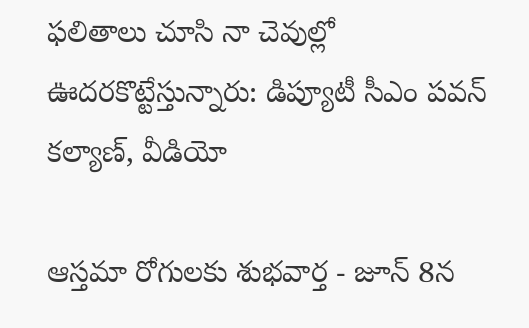ఫలితాలు చూసి నా చెవుల్లో ఊదరకొట్టేస్తున్నారు: డిప్యూటీ సీఎం పవన్ కల్యాణ్, వీడియో

ఆస్తమా రోగులకు శుభవార్త - జూన్ 8న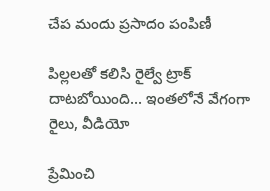చేప మందు ప్రసాదం పంపిణీ

పిల్లలతో కలిసి రైల్వే ట్రాక్ దాటబోయింది... ఇంతలోనే వేగంగా రైలు, వీడియో

ప్రేమించి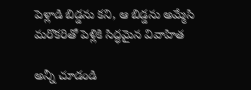పెళ్లాడి బిడ్డను కని, ఆ బిడ్డను అమ్మేసి మరొకరితో పెళ్లికి సిద్ధమైన వివాహిత

అన్నీ చూడండి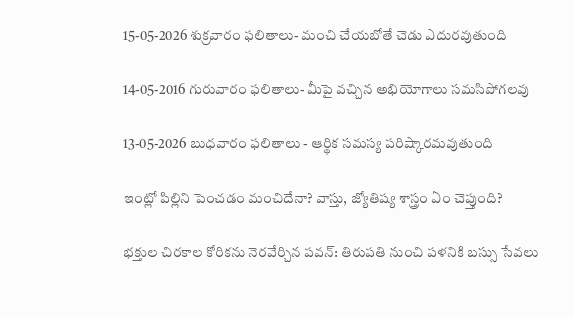15-05-2026 శుక్రవారం ఫలితాలు- మంచి చేయబోతే చెడు ఎదురవుతుంది

14-05-2016 గురువారం ఫలితాలు- మీపై వచ్చిన అభియోగాలు సమసిపోగలవు

13-05-2026 బుధవారం ఫలితాలు - ఆర్థిక సమస్య పరిష్కారమవుతుంది

ఇంట్లో పిల్లిని పెంచడం మంచిదేనా? వాస్తు, జ్యోతిష్య శాస్త్రం ఏం చెప్తుంది?

భక్తుల చిరకాల కోరికను నెరవేర్చిన పవన్: తిరుపతి నుంచి పళనికి బస్సు సేవలు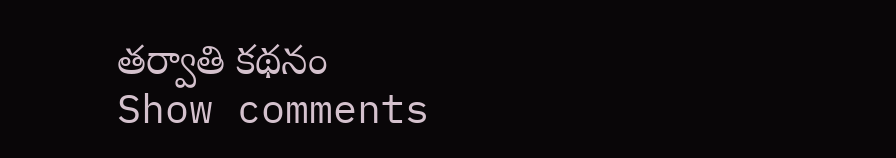తర్వాతి కథనం
Show comments